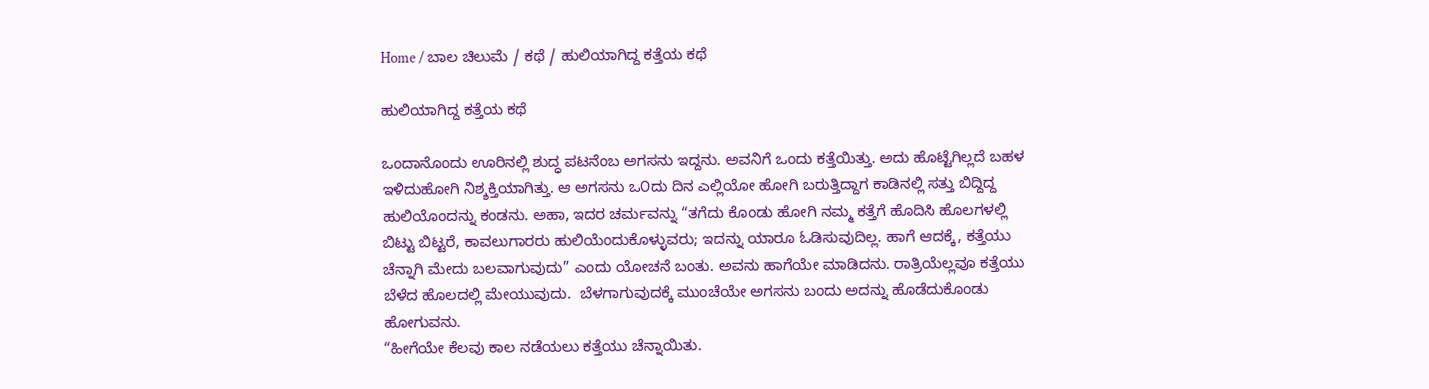Home / ಬಾಲ ಚಿಲುಮೆ / ಕಥೆ / ಹುಲಿಯಾಗಿದ್ದ ಕತ್ತೆಯ ಕಥೆ

ಹುಲಿಯಾಗಿದ್ದ ಕತ್ತೆಯ ಕಥೆ

ಒಂದಾನೊಂದು ಊರಿನಲ್ಲಿ ಶುದ್ಧ ಪಟನೆಂಬ ಅಗಸನು ಇದ್ದನು. ಅವನಿಗೆ ಒಂದು ಕತ್ತೆಯಿತ್ತು. ಅದು ಹೊಟ್ಟೆಗಿಲ್ಲದೆ ಬಹಳ ಇಳಿದುಹೋಗಿ ನಿಶ್ಶಕ್ತಿಯಾಗಿತ್ತು. ಆ ಅಗಸನು ಒ೦ದು ದಿನ ಎಲ್ಲಿಯೋ ಹೋಗಿ ಬರುತ್ತಿದ್ದಾಗ ಕಾಡಿನಲ್ಲಿ ಸತ್ತು ಬಿದ್ದಿದ್ದ ಹುಲಿಯೊಂದನ್ನು ಕಂಡನು. ಅಹಾ, ಇದರ ಚರ್ಮವನ್ನು “ತಗೆದು ಕೊಂಡು ಹೋಗಿ ನಮ್ಮ ಕತ್ತೆಗೆ ಹೊದಿಸಿ ಹೊಲಗಳಲ್ಲಿ ಬಿಟ್ಟು ಬಿಟ್ಟರೆ, ಕಾವಲುಗಾರರು ಹುಲಿಯೆಂದುಕೊಳ್ಳುವರು; ಇದನ್ನು ಯಾರೂ ಓಡಿಸುವುದಿಲ್ಲ. ಹಾಗೆ ಆದಕ್ಕೆ, ಕತ್ತೆಯು ಚೆನ್ನಾಗಿ ಮೇದು ಬಲವಾಗುವುದು” ಎಂದು ಯೋಚನೆ ಬಂತು. ಅವನು ಹಾಗೆಯೇ ಮಾಡಿದನು. ರಾತ್ರಿಯೆಲ್ಲವೂ ಕತ್ತೆಯು ಬೆಳೆದ ಹೊಲದಲ್ಲಿ ಮೇಯುವುದು.  ಬೆಳಗಾಗುವುದಕ್ಕೆ ಮುಂಚೆಯೇ ಅಗಸನು ಬಂದು ಅದನ್ನು ಹೊಡೆದುಕೊಂಡು ಹೋಗುವನು.
“ಹೀಗೆಯೇ ಕೆಲವು ಕಾಲ ನಡೆಯಲು ಕತ್ತೆಯು ಚೆನ್ನಾಯಿತು.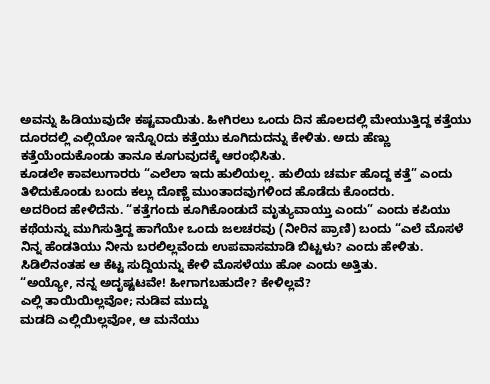ಅವನ್ನು ಹಿಡಿಯುವುದೇ ಕಷ್ಟವಾಯಿತು. ಹೀಗಿರಲು ಒಂದು ದಿನ ಹೊಲದಲ್ಲಿ ಮೇಯುತ್ತಿದ್ದ ಕತ್ತೆಯು ದೂರದಲ್ಲಿ ಎಲ್ಲಿಯೋ ಇನ್ನೊ೦ದು ಕತ್ತೆಯು ಕೂಗಿದುದನ್ನು ಕೇಳಿತು. ಅದು ಹೆಣ್ಣು ಕತ್ತೆಯೆಂದುಕೊಂಡು‌ ತಾನೂ ಕೂಗುವುದಕ್ಕೆ ಆರಂಭಿಸಿತು.
ಕೂಡಲೇ ಕಾವಲುಗಾರರು “ಎಲೆಲಾ ಇದು ಹುಲಿಯಲ್ಲ. ಹುಲಿಯ ಚರ್ಮ ಹೊದ್ದ ಕತ್ತೆ” ಎಂದು ತಿಳಿದುಕೊಂಡು ಬಂದು ಕಲ್ಲು ದೊಣ್ಣೆ ಮುಂತಾದವುಗಳಿಂದ ಹೊಡೆದು ಕೊಂದರು.
ಅದರಿಂದ ಹೇಳಿದೆನು. “ಕತ್ತೆಗಂದು ಕೂಗಿಕೊಂಡುದೆ ಮೃತ್ಯುವಾಯ್ತು ಎಂದು” ಎಂದು ಕಪಿಯು ಕಥೆಯನ್ನು ಮುಗಿಸುತ್ತಿದ್ದ ಹಾಗೆಯೇ ಒಂದು ಜಲಚರವು (ನೀರಿನ ಪ್ರಾಣಿ) ಬಂದು “ಎಲೆ ಮೊಸಳೆ ನಿನ್ನ ಹೆಂಡತಿಯು ನೀನು ಬರಲಿಲ್ಲವೆಂದು ಉಪವಾಸಮಾಡಿ ಬಿಟ್ಟಳು? ಎಂದು ಹೇಳಿತು. ಸಿಡಿಲಿನಂತಹ ಆ ಕೆಟ್ಟ ಸುದ್ದಿಯನ್ನು ಕೇಳಿ ಮೊಸಳೆಯು ಹೋ ಎಂದು ಅತ್ತಿತು.
“ಅಯ್ಯೋ, ನನ್ನ ಅದೃಷ್ಟಟವೇ! ಹೀಗಾಗಬಹುದೇ? ಕೇಳಿಲ್ಲವೆ?
ಎಲ್ಲಿ ತಾಯಿಯಿಲ್ಲವೋ; ನುಡಿವ ಮುದ್ದು
ಮಡದಿ ಎಲ್ಲಿಯಿಲ್ಲವೋ, ಆ ಮನೆಯು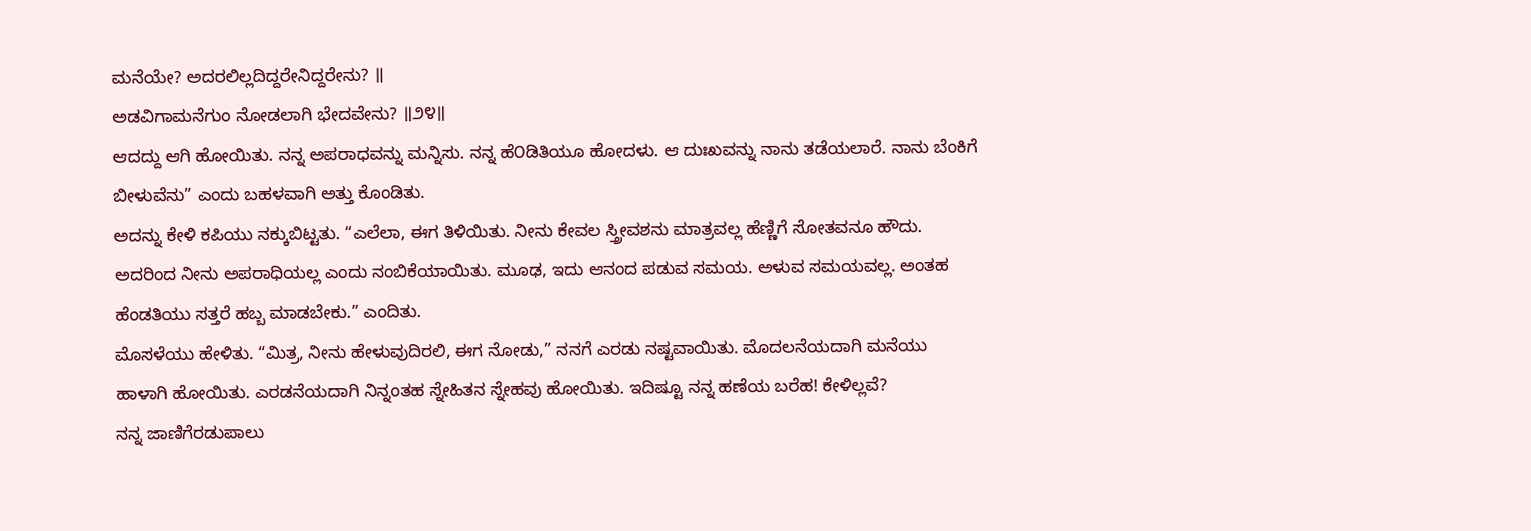ಮನೆಯೇ? ಅದರಲಿಲ್ಲದಿದ್ದರೇನಿದ್ದರೇನು? ॥
ಅಡವಿಗಾಮನೆಗುಂ ನೋಡಲಾಗಿ ಭೇದವೇನು? ॥೨೪॥
ಆದದ್ದು ಆಗಿ ಹೋಯಿತು. ನನ್ನ ಅಪರಾಧವನ್ನು ಮನ್ನಿಸು. ನನ್ನ ಹೆ೦ಡಿತಿಯೂ ಹೋದಳು. ಆ ದುಃಖವನ್ನು ನಾನು ತಡೆಯಲಾರೆ. ನಾನು ಬೆಂಕಿಗೆ ಬೀಳುವೆನು” ಎಂದು ಬಹಳವಾಗಿ ಅತ್ತು ಕೊಂಡಿತು.
ಅದನ್ನು ಕೇಳಿ ಕಪಿಯು ನಕ್ಕುಬಿಟ್ಟತು. “ಎಲೆಲಾ, ಈಗ ತಿಳಿಯಿತು. ನೀನು ಕೇವಲ ಸ್ತ್ರೀವಶನು ಮಾತ್ರವಲ್ಲ ಹೆಣ್ಣಿಗೆ ಸೋತವನೂ ಹೌದು. ಅದರಿಂದ ನೀನು ಅಪರಾಧಿಯಲ್ಲ ಎಂದು ನಂಬಿಕೆಯಾಯಿತು. ಮೂಢ, ಇದು ಆನಂದ ಪಡುವ ಸಮಯ. ಅಳುವ ಸಮಯವಲ್ಲ. ಅಂತಹ ಹೆಂಡತಿಯು ಸತ್ತರೆ ಹಬ್ಬ ಮಾಡಬೇಕು.” ಎಂದಿತು.
ಮೊಸಳೆಯು ಹೇಳಿತು. “ಮಿತ್ರ, ನೀನು ಹೇಳುವುದಿರಲಿ, ಈಗ ನೋಡು,” ನನಗೆ ಎರಡು ನಷ್ಟವಾಯಿತು. ಮೊದಲನೆಯದಾಗಿ ಮನೆಯು ಹಾಳಾಗಿ ಹೋಯಿತು. ಎರಡನೆಯದಾಗಿ ನಿನ್ನಂತಹ ಸ್ನೇಹಿತನ ಸ್ನೇಹವು ಹೋಯಿತು. ಇದಿಷ್ಟೂ ನನ್ನ ಹಣೆಯ ಬರೆಹ! ಕೇಳಿಲ್ಲವೆ?
ನನ್ನ ಜಾಣಿಗೆರಡುಪಾಲು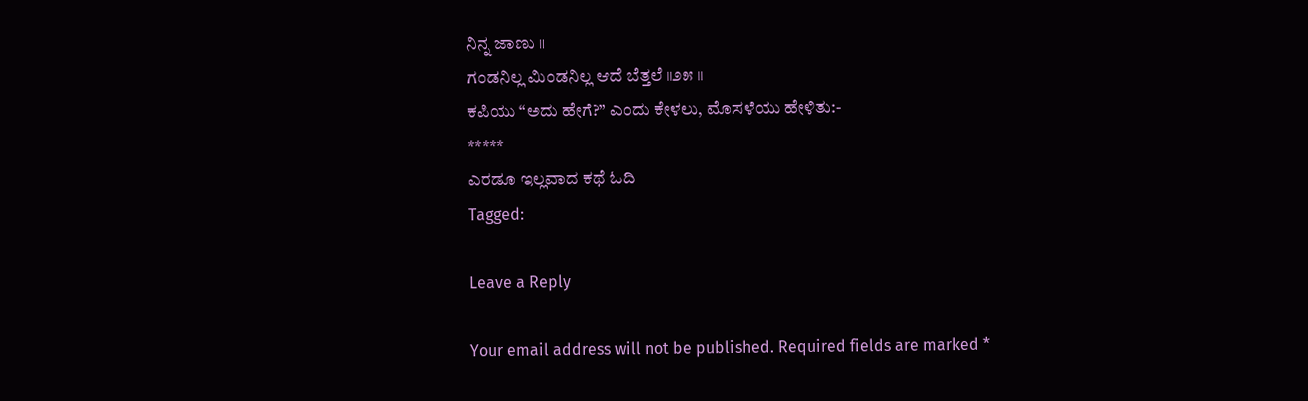ನಿನ್ನ ಜಾಣು ॥
ಗಂಡನಿಲ್ಲ ಮಿಂಡನಿಲ್ಲ ಆದೆ ಬೆತ್ತಲೆ ॥೨೫ ॥
ಕಪಿಯು “ಅದು ಹೇಗೆ?” ಎಂದು ಕೇಳಲು, ಮೊಸಳೆಯು ಹೇಳಿತು:-
*****
ಎರಡೂ ಇಲ್ಲವಾದ ಕಥೆ ಓದಿ
Tagged:

Leave a Reply

Your email address will not be published. Required fields are marked *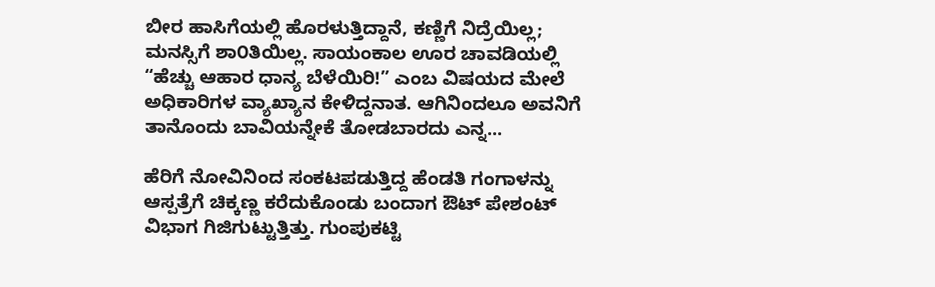ಬೀರ ಹಾಸಿಗೆಯಲ್ಲಿ ಹೊರಳುತ್ತಿದ್ದಾನೆ, ಕಣ್ಣಿಗೆ ನಿದ್ರೆಯಿಲ್ಲ; ಮನಸ್ಸಿಗೆ ಶಾ೦ತಿಯಿಲ್ಲ. ಸಾಯಂಕಾಲ ಊರ ಚಾವಡಿಯಲ್ಲಿ “ಹೆಚ್ಚು ಆಹಾರ ಧಾನ್ಯ ಬೆಳೆಯಿರಿ!” ಎಂಬ ವಿಷಯದ ಮೇಲೆ ಅಧಿಕಾರಿಗಳ ವ್ಯಾಖ್ಯಾನ ಕೇಳಿದ್ದನಾತ. ಆಗಿನಿಂದಲೂ ಅವನಿಗೆ ತಾನೊಂದು ಬಾವಿಯನ್ನೇಕೆ ತೋಡಬಾರದು ಎನ್ನ...

ಹೆರಿಗೆ ನೋವಿನಿಂದ ಸಂಕಟಪಡುತ್ತಿದ್ದ ಹೆಂಡತಿ ಗಂಗಾಳನ್ನು ಆಸ್ಪತ್ರೆಗೆ ಚಿಕ್ಕಣ್ಣ ಕರೆದುಕೊಂಡು ಬಂದಾಗ ಔಟ್ ಪೇಶಂಟ್ ವಿಭಾಗ ಗಿಜಿಗುಟ್ಟುತ್ತಿತ್ತು. ಗುಂಪುಕಟ್ಟಿ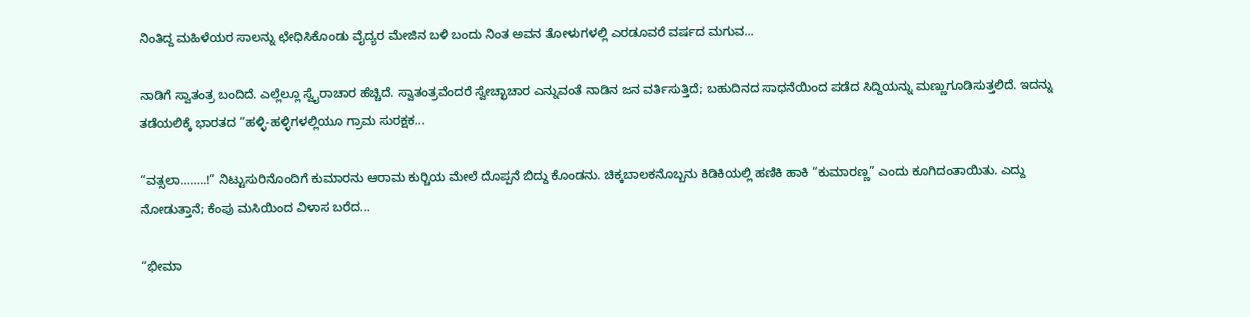ನಿಂತಿದ್ದ ಮಹಿಳೆಯರ ಸಾಲನ್ನು ಛೇಧಿಸಿಕೊಂಡು ವೈದ್ಯರ ಮೇಜಿನ ಬಳಿ ಬಂದು ನಿಂತ ಅವನ ತೋಳುಗಳಲ್ಲಿ ಎರಡೂವರೆ ವರ್ಷದ ಮಗುವ...

ನಾಡಿಗೆ ಸ್ವಾತಂತ್ರ ಬಂದಿದೆ. ಎಲ್ಲೆಲ್ಲೂ ಸ್ವೈರಾಚಾರ ಹೆಚ್ಚಿದೆ. ಸ್ವಾತಂತ್ರವೆಂದರೆ ಸ್ವೇಚ್ಛಾಚಾರ ಎನ್ನುವಂತೆ ನಾಡಿನ ಜನ ವರ್ತಿಸುತ್ತಿದೆ; ಬಹುದಿನದ ಸಾಧನೆಯಿಂದ ಪಡೆದ ಸಿದ್ದಿಯನ್ನು ಮಣ್ಣುಗೂಡಿಸುತ್ತಲಿದೆ. ಇದನ್ನು ತಡೆಯಲಿಕ್ಕೆ ಭಾರತದ “ಹಳ್ಳಿ-ಹಳ್ಳಿಗಳಲ್ಲಿಯೂ ಗ್ರಾಮ ಸುರಕ್ಷಕ...

“ವತ್ಸಲಾ……..!” ನಿಟ್ಟುಸುರಿನೊಂದಿಗೆ ಕುಮಾರನು ಆರಾಮ ಕುರ್‍ಚಿಯ ಮೇಲೆ ದೊಪ್ಪನೆ ಬಿದ್ದು ಕೊಂಡನು. ಚಿಕ್ಕಬಾಲಕನೊಬ್ಬನು ಕಿಡಿಕಿಯಲ್ಲಿ ಹಣಿಕಿ ಹಾಕಿ “ಕುಮಾರಣ್ಣ” ಎಂದು ಕೂಗಿದಂತಾಯಿತು. ಎದ್ದು ನೋಡುತ್ತಾನೆ; ಕೆಂಪು ಮಸಿಯಿಂದ ವಿಳಾಸ ಬರೆದ...

“ಭೀಮಾ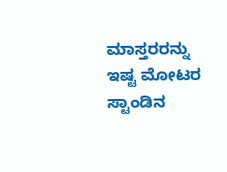ಮಾಸ್ತರರನ್ನು ಇಷ್ಟ ಮೋಟರ ಸ್ಟಾಂಡಿನ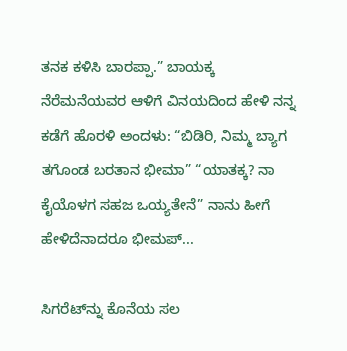ತನಕ ಕಳಿಸಿ ಬಾರಪ್ಪಾ.” ಬಾಯಕ್ಕ ನೆರೆಮನೆಯವರ ಆಳಿಗೆ ವಿನಯದಿಂದ ಹೇಳಿ ನನ್ನ ಕಡೆಗೆ ಹೊರಳಿ ಅಂದಳು: “ಬಿಡಿರಿ, ನಿಮ್ಮ ಬ್ಯಾಗ ತಗೊಂಡ ಬರತಾನ ಭೀಮಾ” “ಯಾತಕ್ಕ? ನಾ ಕೈಯೊಳಗ ಸಹಜ ಒಯ್ಯತೇನೆ” ನಾನು ಹೀಗೆ ಹೇಳಿದೆನಾದರೂ ಭೀಮಪ್...

ಸಿಗರೆಟ್‌ನ್ನು ಕೊನೆಯ ಸಲ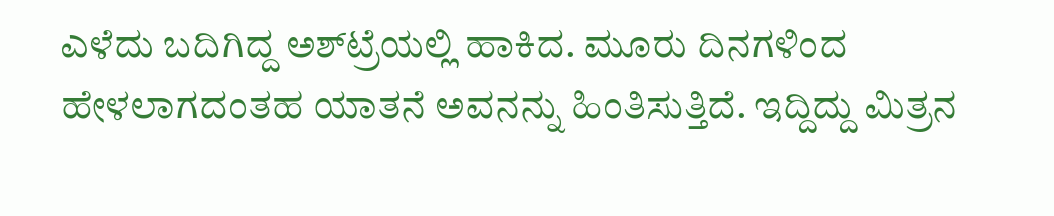ಎಳೆದು ಬದಿಗಿದ್ದ ಅಶ್‌ಟ್ರೆಯಲ್ಲಿ ಹಾಕಿದ. ಮೂರು ದಿನಗಳಿಂದ ಹೇಳಲಾಗದಂತಹ ಯಾತನೆ ಅವನನ್ನು ಹಿಂತಿಸುತ್ತಿದೆ. ಇದ್ದಿದ್ದು ಮಿತ್ರನ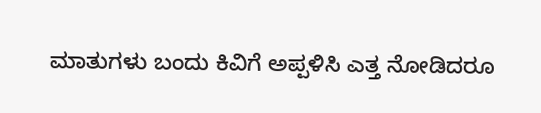ಮಾತುಗಳು ಬಂದು ಕಿವಿಗೆ ಅಪ್ಪಳಿಸಿ ಎತ್ತ ನೋಡಿದರೂ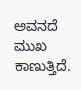ಅವನದೆ ಮುಖ ಕಾಣುತ್ತಿದೆ.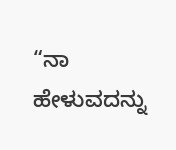“ನಾ ಹೇಳುವದನ್ನು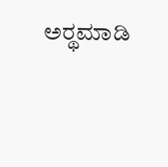ಅರ್‍ಥಮಾಡಿ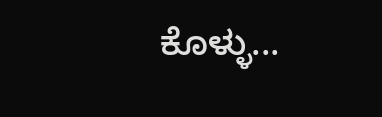ಕೊಳ್ಳು...